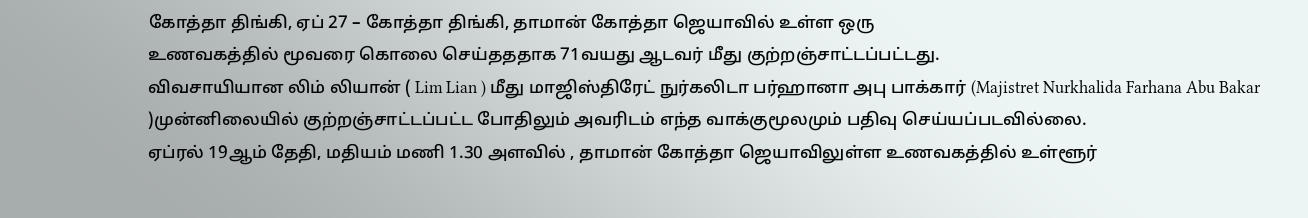கோத்தா திங்கி, ஏப் 27 – கோத்தா திங்கி, தாமான் கோத்தா ஜெயாவில் உள்ள ஒரு
உணவகத்தில் மூவரை கொலை செய்தததாக 71வயது ஆடவர் மீது குற்றஞ்சாட்டப்பட்டது.
விவசாயியான லிம் லியான் ( Lim Lian ) மீது மாஜிஸ்திரேட் நுர்கலிடா பர்ஹானா அபு பாக்கார் (Majistret Nurkhalida Farhana Abu Bakar )முன்னிலையில் குற்றஞ்சாட்டப்பட்ட போதிலும் அவரிடம் எந்த வாக்குமூலமும் பதிவு செய்யப்படவில்லை.
ஏப்ரல் 19ஆம் தேதி, மதியம் மணி 1.30 அளவில் , தாமான் கோத்தா ஜெயாவிலுள்ள உணவகத்தில் உள்ளூர்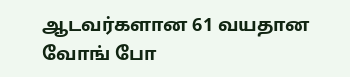ஆடவர்களான 61 வயதான வோங் போ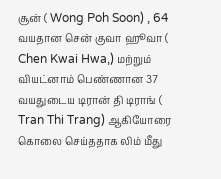சூன் ( Wong Poh Soon) , 64 வயதான சென் குவா ஹூவா ( Chen Kwai Hwa,) மற்றும் வியட்னாம் பெண்ணான 37 வயதுடைய டிரான் தி டிராங் ( Tran Thi Trang) ஆகியோரை கொலை செய்ததாக லிம் மீது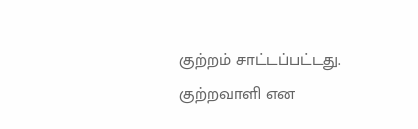குற்றம் சாட்டப்பட்டது.
குற்றவாளி என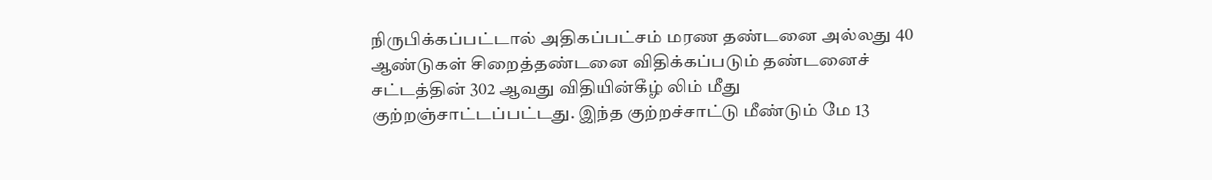நிருபிக்கப்பட்டால் அதிகப்பட்சம் மரண தண்டனை அல்லது 40 ஆண்டுகள் சிறைத்தண்டனை விதிக்கப்படும் தண்டனைச் சட்டத்தின் 302 ஆவது விதியின்கீழ் லிம் மீது குற்றஞ்சாட்டப்பட்டது. இந்த குற்றச்சாட்டு மீண்டும் மே 13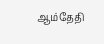ஆம்தேதி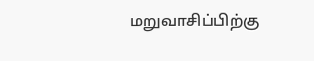மறுவாசிப்பிற்கு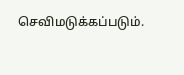செவிமடுக்கப்படும்.